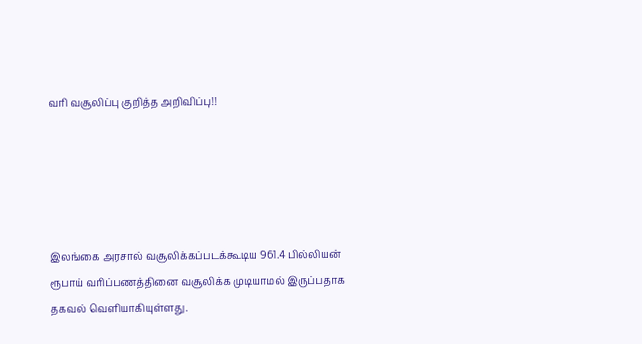வரி வசூலிப்பு குறித்த அறிவிப்பு!!





இலங்கை அரசால் வசூலிக்கப்படக்கூடிய 961.4 பில்லியன் ரூபாய் வரிப்பணத்தினை வசூலிக்க முடியாமல் இருப்பதாக தகவல் வெளியாகியுள்ளது.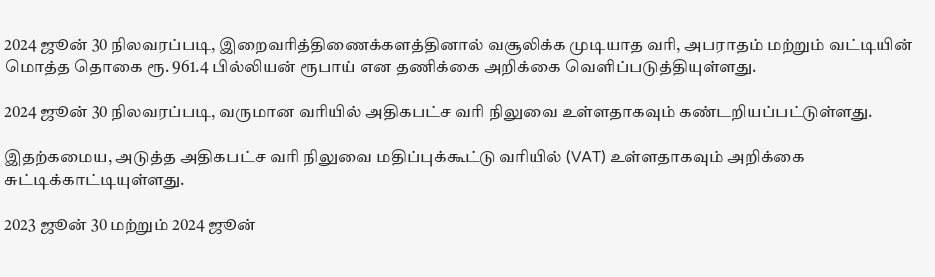2024 ஜூன் 30 நிலவரப்படி, இறைவரித்திணைக்களத்தினால் வசூலிக்க முடியாத வரி, அபராதம் மற்றும் வட்டியின் மொத்த தொகை ரூ. 961.4 பில்லியன் ரூபாய் என தணிக்கை அறிக்கை வெளிப்படுத்தியுள்ளது.

2024 ஜூன் 30 நிலவரப்படி, வருமான வரியில் அதிகபட்ச வரி நிலுவை உள்ளதாகவும் கண்டறியப்பட்டுள்ளது.

இதற்கமைய, அடுத்த அதிகபட்ச வரி நிலுவை மதிப்புக்கூட்டு வரியில் (VAT) உள்ளதாகவும் அறிக்கை சுட்டிக்காட்டியுள்ளது.

2023 ஜூன் 30 மற்றும் 2024 ஜூன்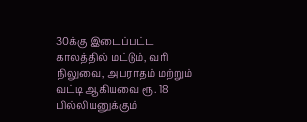30க்கு இடைப்பட்ட காலத்தில் மட்டும், வரி நிலுவை, அபராதம் மற்றும் வட்டி ஆகியவை ரூ. 18 பில்லியனுக்கும்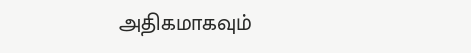அதிகமாகவும்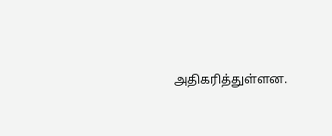அதிகரித்துள்ளன.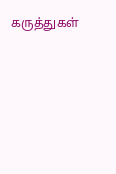கருத்துகள்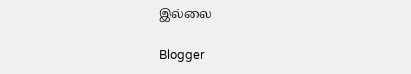இல்லை

Blogger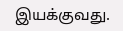இயக்குவது.